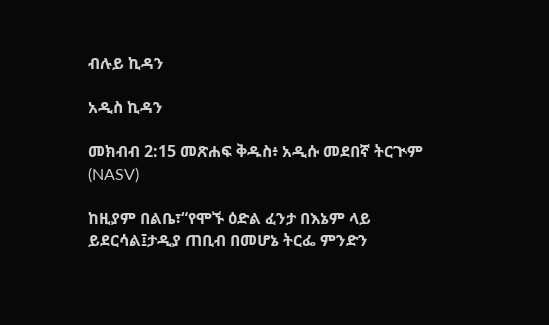ብሉይ ኪዳን

አዲስ ኪዳን

መክብብ 2:15 መጽሐፍ ቅዱስ፥ አዲሱ መደበኛ ትርጒም (NASV)

ከዚያም በልቤ፣“የሞኙ ዕድል ፈንታ በእኔም ላይ ይደርሳል፤ታዲያ ጠቢብ በመሆኔ ትርፌ ምንድን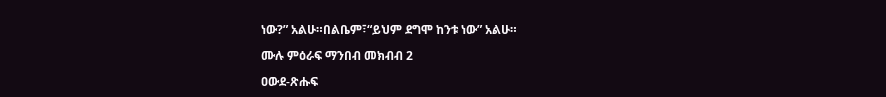ነው?” አልሁ።በልቤም፣“ይህም ደግሞ ከንቱ ነው” አልሁ።

ሙሉ ምዕራፍ ማንበብ መክብብ 2

ዐውደ-ጽሑፍ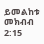ይመልከቱ መክብብ 2:15